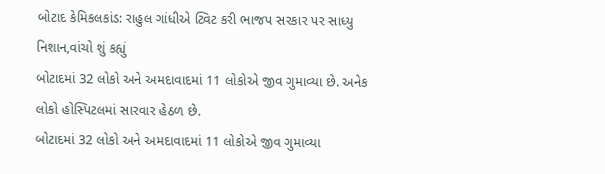બોટાદ કેમિકલકાંડ: રાહુલ ગાંધીએ ટ્વિટ કરી ભાજપ સરકાર પર સાધ્યુ નિશાન,વાંચો શું કહ્યું
બોટાદમાં 32 લોકો અને અમદાવાદમાં 11 લોકોએ જીવ ગુમાવ્યા છે. અનેક લોકો હોસ્પિટલમાં સારવાર હેઠળ છે.
બોટાદમાં 32 લોકો અને અમદાવાદમાં 11 લોકોએ જીવ ગુમાવ્યા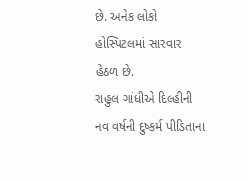છે. અનેક લોકો હોસ્પિટલમાં સારવાર હેઠળ છે.
રાહુલ ગાંધીએ દિલ્હીની નવ વર્ષની દુષ્કર્મ પીડિતાના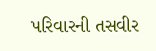પરિવારની તસવીર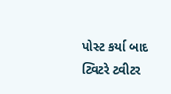પોસ્ટ કર્યા બાદ ટ્વિટરે ટ્વીટર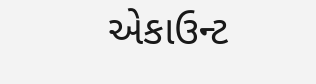એકાઉન્ટ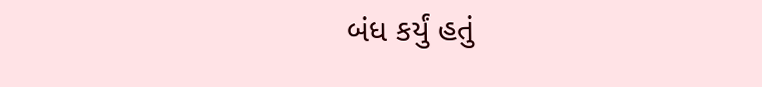બંધ કર્યું હતું